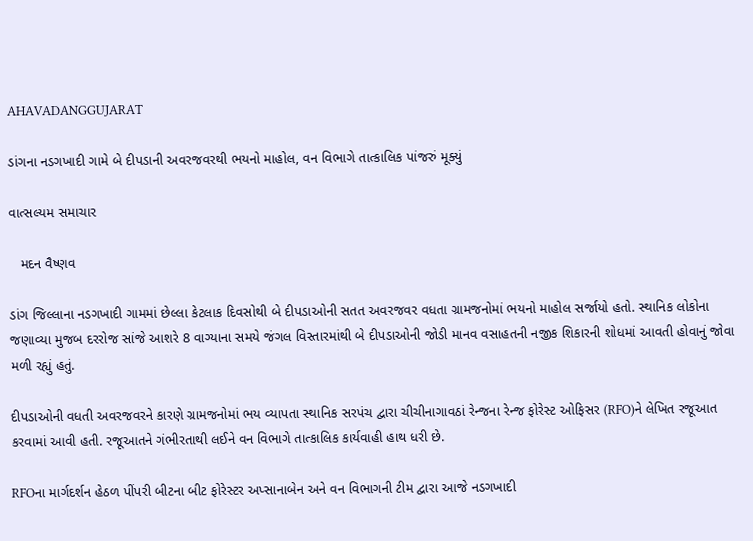AHAVADANGGUJARAT

ડાંગના નડગખાદી ગામે બે દીપડાની અવરજવરથી ભયનો માહોલ, વન વિભાગે તાત્કાલિક પાંજરું મૂક્યું

વાત્સલ્યમ સમાચાર

   મદન વૈષ્ણવ

ડાંગ જિલ્લાના નડગખાદી ગામમાં છેલ્લા કેટલાક દિવસોથી બે દીપડાઓની સતત અવરજવર વધતા ગ્રામજનોમાં ભયનો માહોલ સર્જાયો હતો. સ્થાનિક લોકોના જણાવ્યા મુજબ દરરોજ સાંજે આશરે 8 વાગ્યાના સમયે જંગલ વિસ્તારમાંથી બે દીપડાઓની જોડી માનવ વસાહતની નજીક શિકારની શોધમાં આવતી હોવાનું જોવા મળી રહ્યું હતું.

દીપડાઓની વધતી અવરજવરને કારણે ગ્રામજનોમાં ભય વ્યાપતા સ્થાનિક સરપંચ દ્વારા ચીચીનાગાવઠાં રેન્જના રેન્જ ફોરેસ્ટ ઓફિસર (RFO)ને લેખિત રજૂઆત કરવામાં આવી હતી. રજૂઆતને ગંભીરતાથી લઈને વન વિભાગે તાત્કાલિક કાર્યવાહી હાથ ધરી છે.

RFOના માર્ગદર્શન હેઠળ પીંપરી બીટના બીટ ફોરેસ્ટર અપ્સાનાબેન અને વન વિભાગની ટીમ દ્વારા આજે નડગખાદી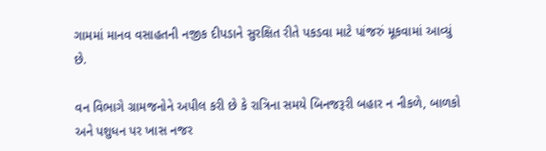ગામમાં માનવ વસાહતની નજીક દીપડાને સુરક્ષિત રીતે પકડવા માટે પાંજરું મૂકવામાં આવ્યું છે.

વન વિભાગે ગ્રામજનોને અપીલ કરી છે કે રાત્રિના સમયે બિનજરૂરી બહાર ન નીકળે, બાળકો અને પશુધન પર ખાસ નજર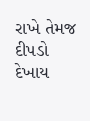રાખે તેમજ દીપડો દેખાય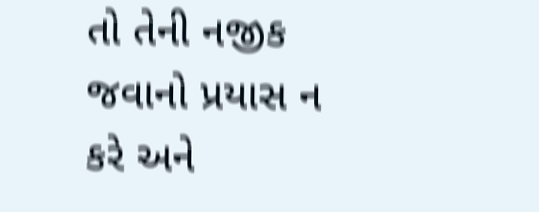તો તેની નજીક જવાનો પ્રયાસ ન કરે અને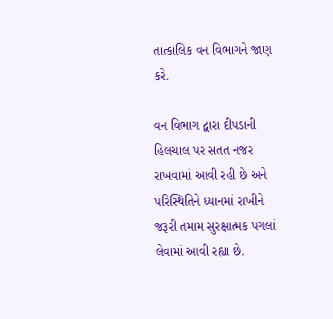તાત્કાલિક વન વિભાગને જાણ કરે.

વન વિભાગ દ્વારા દીપડાની હિલચાલ પર સતત નજર રાખવામાં આવી રહી છે અને પરિસ્થિતિને ધ્યાનમાં રાખીને જરૂરી તમામ સુરક્ષાત્મક પગલાં લેવામાં આવી રહ્યા છે.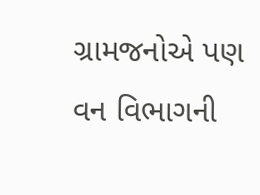ગ્રામજનોએ પણ વન વિભાગની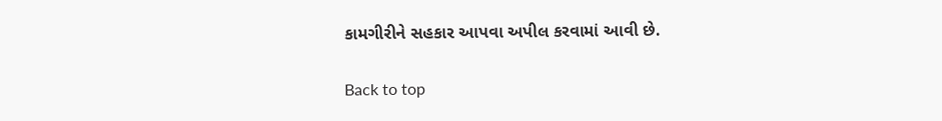કામગીરીને સહકાર આપવા અપીલ કરવામાં આવી છે.

Back to top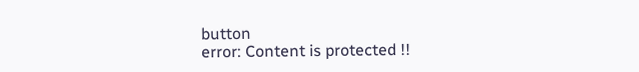button
error: Content is protected !!